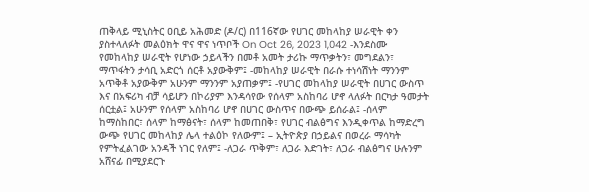ጠቅላይ ሚኒስትር ዐቢይ አሕመድ (ዶ/ር) በ116ኛው የሀገር መከላከያ ሠራዊት ቀን ያስተላለፉት መልዕክት ዋና ዋና ነጥቦች On Oct 26, 2023 1,042 -እንደስሙ የመከላከያ ሠራዊት የሆነው ኃይላችን በመቶ አመት ታሪኩ ማጥቃትን፣ መግደልን፣ ማጥፋትን ታሳቢ አድርጎ ሰርቶ አያውቅም፤ -መከላከያ ሠራዊት በራሱ ተነሳሽነት ማንንም አጥቅቶ አያውቅም አሁንም ማንንም አያጠቃም፤ -የሀገር መከላከያ ሠራዊት በሀገር ውስጥ እና በአፍሪካ ብቻ ሳይሆን በኮሪያም እንዳሳየው የሰላም አስከባሪ ሆኖ ላለፉት በርካታ ዓመታት ሰርቷል፤ አሁንም የሰላም አስከባሪ ሆኖ በሀገር ውስጥና በውጭ ይሰራል፤ -ሰላም ከማስከበር፣ ሰላም ከማፅናት፣ ሰላም ከመጠበቅ፣ የሀገር ብልፅግና እንዲቀጥል ከማድረግ ውጭ የሀገር መከላከያ ሌላ ተልዕኮ የለውም፤ – ኢትዮጵያ በኃይልና በወረራ ማሳካት የምትፈልገው አንዳች ነገር የለም፤ -ለጋራ ጥቅም፣ ለጋራ እድገት፣ ለጋራ ብልፅግና ሁሉንም አሸናፊ በሚያደርጉ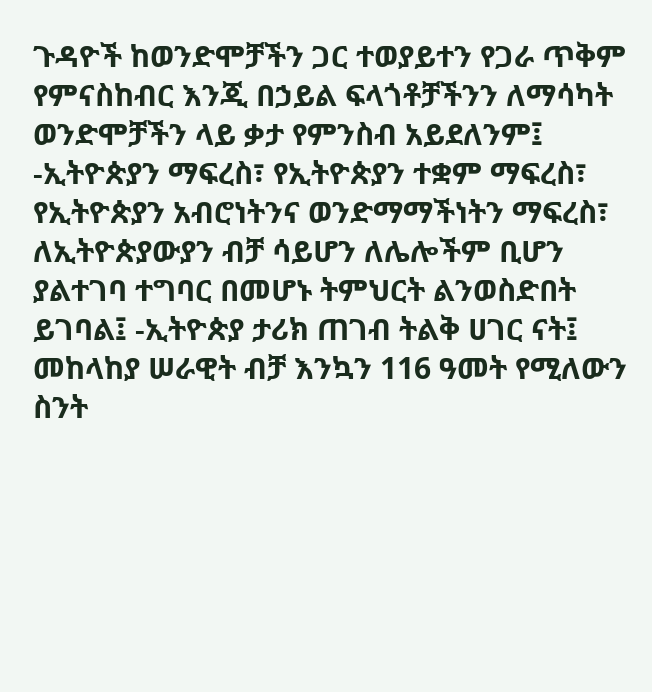ጉዳዮች ከወንድሞቻችን ጋር ተወያይተን የጋራ ጥቅም የምናስከብር እንጂ በኃይል ፍላጎቶቻችንን ለማሳካት ወንድሞቻችን ላይ ቃታ የምንስብ አይደለንም፤ -ኢትዮጵያን ማፍረስ፣ የኢትዮጵያን ተቋም ማፍረስ፣ የኢትዮጵያን አብሮነትንና ወንድማማችነትን ማፍረስ፣ ለኢትዮጵያውያን ብቻ ሳይሆን ለሌሎችም ቢሆን ያልተገባ ተግባር በመሆኑ ትምህርት ልንወስድበት ይገባል፤ -ኢትዮጵያ ታሪክ ጠገብ ትልቅ ሀገር ናት፤ መከላከያ ሠራዊት ብቻ እንኳን 116 ዓመት የሚለውን ስንት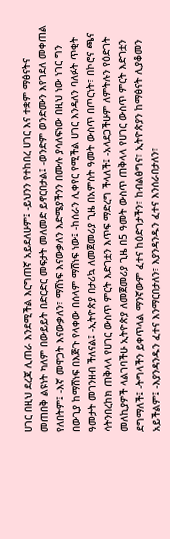ሀገር በዚህ ደረጃ ሊጠራ እንደሚችል እርግጠኛ አይደለሁም፤ -ይህንን የተከበረ ሀገር እና ተቋም ማፅናትና መጠበቅ ልዩነት ካለም በውይይት በድርድር መፍታት መለመድ ይኖርበታል፤ -ወንድም ወንድሙን እየገደለ መቀጠል የለበትም፤ -እኛ መዋጋት እናውቃለን፣ ማሸነፍ እናውቃለን እድሜያችንን በሙሉ ያሳለፍነው በዚህ ነው ነገር ግን በውጊያ ከማሸነፍ በእጅጉ የላቀው በሰላም ማሸነፍ ነው፤ -ከሰራን ሊቀየር የሚችል ሀገር እንዳለን ባለፉት ጥቂት ዓመታት መገንዘብ ችለናል፤ -ኢትዮጵያ በታሪኳ ለመጀመሪያ ጊዜ በአምስት ዓመት ውስጥ በጦርነት፣ በኮሮና ጫና ሳትንበረከክ ጠቅላላ የሀገር ውስጥ ምርት እድገቷን እጥፍ ማድረግ ችላለች፤ -አላደጋችሁም ለምትሉን የዕድገት መለኪያዎች ላልገባችሁ ኢትዮጵያ ለመጀመሪያ ጊዜ በ5 ዓመት ውስጥ ጠቅላላ የሀገር ውስጥ ምርት እድገቷን ደግማለች፤ -ትግላችን ይቀጥላል ማንኛውም ፈተና ከዕድገታችን፣ ከብልፅግና፣ ኢትዮጵያን ከማፅናት ሊያቆመን አይችልም፤ -እያንዳንዱን ፈተና እንማርበታለን፣ እያንዳንዱን ፈተና እንሰራበታለን፣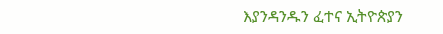እያንዳንዱን ፈተና ኢትዮጵያን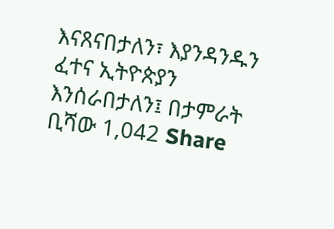እናጸናበታለን፣ እያንዳንዱን ፈተና ኢትዮጵያን እንሰራበታለን፤ በታምራት ቢሻው 1,042 Share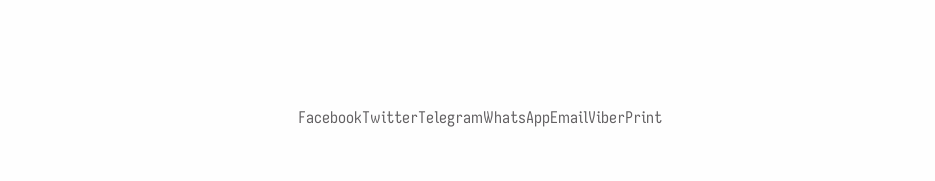FacebookTwitterTelegramWhatsAppEmailViberPrint